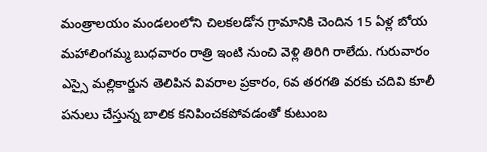మంత్రాలయం మండలంలోని చిలకలడోన గ్రామానికి చెందిన 15 ఏళ్ల బోయ మహాలింగమ్మ బుధవారం రాత్రి ఇంటి నుంచి వెళ్లి తిరిగి రాలేదు. గురువారం ఎస్సై మల్లికార్జున తెలిపిన వివరాల ప్రకారం, 6వ తరగతి వరకు చదివి కూలీ పనులు చేస్తున్న బాలిక కనిపించకపోవడంతో కుటుంబ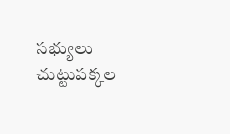సభ్యులు చుట్టుపక్కల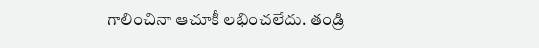గాలించినా ఆచూకీ లభించలేదు. తండ్రి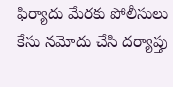ఫిర్యాదు మేరకు పోలీసులు కేసు నమోదు చేసి దర్యాప్తు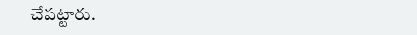చేపట్టారు.